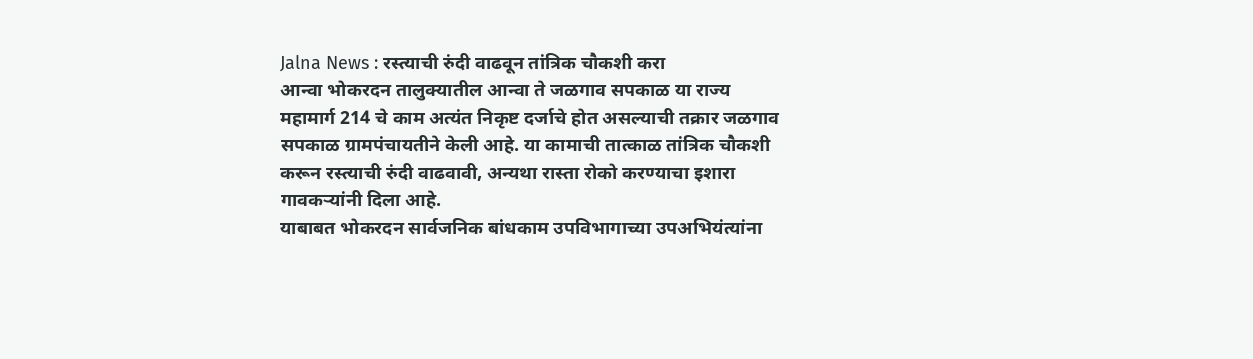Jalna News : रस्त्याची रुंदी वाढवून तांत्रिक चौकशी करा
आन्वा भोकरदन तालुक्यातील आन्वा ते जळगाव सपकाळ या राज्य महामार्ग 214 चे काम अत्यंत निकृष्ट दर्जाचे होत असल्याची तक्रार जळगाव सपकाळ ग्रामपंचायतीने केली आहे. या कामाची तात्काळ तांत्रिक चौकशी करून रस्त्याची रुंदी वाढवावी, अन्यथा रास्ता रोको करण्याचा इशारा गावकऱ्यांनी दिला आहे.
याबाबत भोकरदन सार्वजनिक बांधकाम उपविभागाच्या उपअभियंत्यांना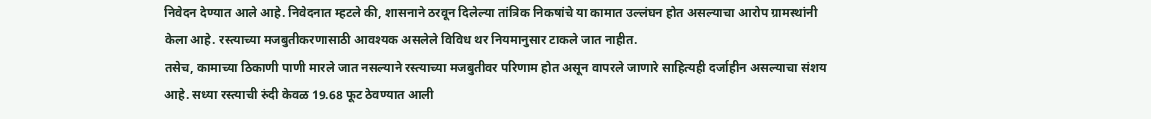निवेदन देण्यात आले आहे. निवेदनात म्हटले की, शासनाने ठरवून दिलेल्या तांत्रिक निकषांचे या कामात उल्लंघन होत असल्याचा आरोप ग्रामस्थांनी केला आहे. रस्त्याच्या मजबुतीकरणासाठी आवश्यक असलेले विविध थर नियमानुसार टाकले जात नाहीत.
तसेच, कामाच्या ठिकाणी पाणी मारले जात नसल्याने रस्त्याच्या मजबुतीवर परिणाम होत असून वापरले जाणारे साहित्यही दर्जाहीन असल्याचा संशय आहे. सध्या रस्त्याची रुंदी केवळ 19.68 फूट ठेवण्यात आली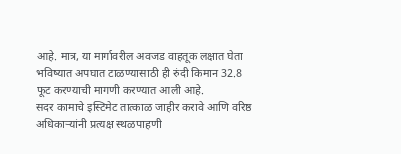आहे. मात्र, या मार्गावरील अवजड वाहतूक लक्षात घेता भविष्यात अपघात टाळण्यासाठी ही रुंदी किमान 32.8 फूट करण्याची मागणी करण्यात आली आहे.
सदर कामाचे इस्टिमेट तात्काळ जाहीर करावे आणि वरिष्ठ अधिकाऱ्यांनी प्रत्यक्ष स्थळपाहणी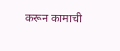करून कामाची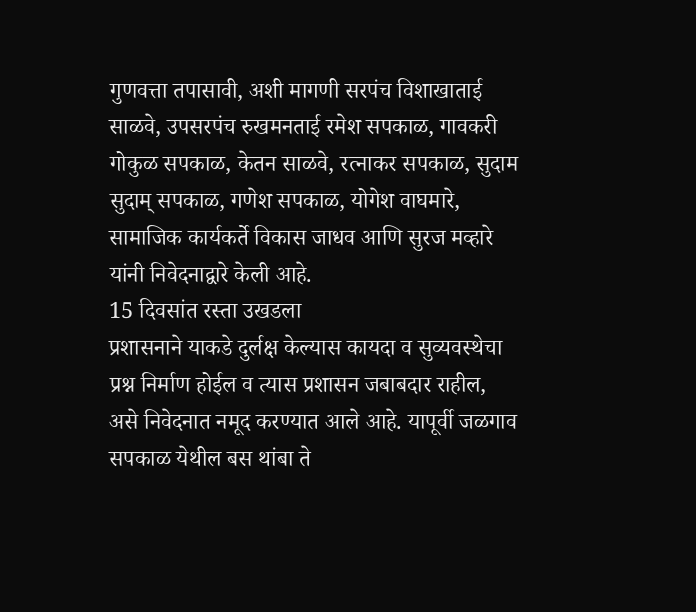गुणवत्ता तपासावी, अशी मागणी सरपंच विशाखाताई साळवे, उपसरपंच रुखमनताई रमेश सपकाळ, गावकरी गोकुळ सपकाळ, केतन साळवे, रत्नाकर सपकाळ, सुदाम सुदाम् सपकाळ, गणेश सपकाळ, योगेश वाघमारे, सामाजिक कार्यकर्ते विकास जाधव आणि सुरज मव्हारे यांनी निवेदनाद्वारे केली आहे.
15 दिवसांत रस्ता उखडला
प्रशासनाने याकडे दुर्लक्ष केल्यास कायदा व सुव्यवस्थेचा प्रश्न निर्माण होईल व त्यास प्रशासन जबाबदार राहील, असे निवेदनात नमूद करण्यात आले आहे. यापूर्वी जळगाव सपकाळ येथील बस थांबा ते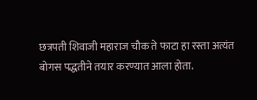छत्रपती शिवाजी महाराज चौक ते फाटा हा रस्ता अत्यंत बोगस पद्धतीने तयार करण्यात आला होता.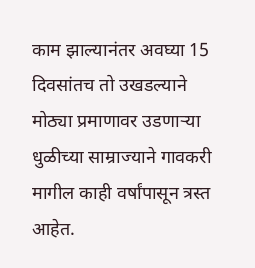काम झाल्यानंतर अवघ्या 15 दिवसांतच तो उखडल्याने मोठ्या प्रमाणावर उडणाऱ्या धुळीच्या साम्राज्याने गावकरी मागील काही वर्षांपासून त्रस्त आहेत.